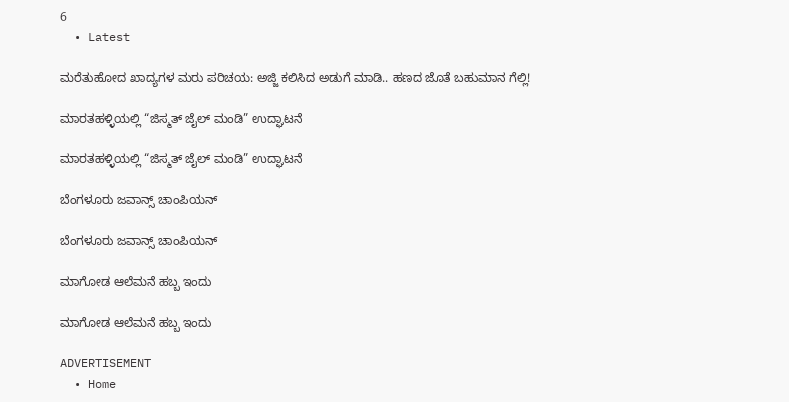6
  • Latest

ಮರೆತುಹೋದ ಖಾದ್ಯಗಳ ಮರು ಪರಿಚಯ: ಅಜ್ಜಿ ಕಲಿಸಿದ ಅಡುಗೆ ಮಾಡಿ.. ಹಣದ ಜೊತೆ ಬಹುಮಾನ ಗೆಲ್ಲಿ!

ಮಾರತಹಳ್ಳಿಯಲ್ಲಿ “ಜಿಸ್ಮತ್ ಜೈಲ್ ಮಂಡಿ” ಉದ್ಘಾಟನೆ

ಮಾರತಹಳ್ಳಿಯಲ್ಲಿ “ಜಿಸ್ಮತ್ ಜೈಲ್ ಮಂಡಿ” ಉದ್ಘಾಟನೆ

ಬೆಂಗಳೂರು ಜವಾನ್ಸ್ ಚಾಂಪಿಯನ್

ಬೆಂಗಳೂರು ಜವಾನ್ಸ್ ಚಾಂಪಿಯನ್

ಮಾಗೋಡ ಆಲೆಮನೆ ಹಬ್ಬ ಇಂದು

ಮಾಗೋಡ ಆಲೆಮನೆ ಹಬ್ಬ ಇಂದು

ADVERTISEMENT
  • Home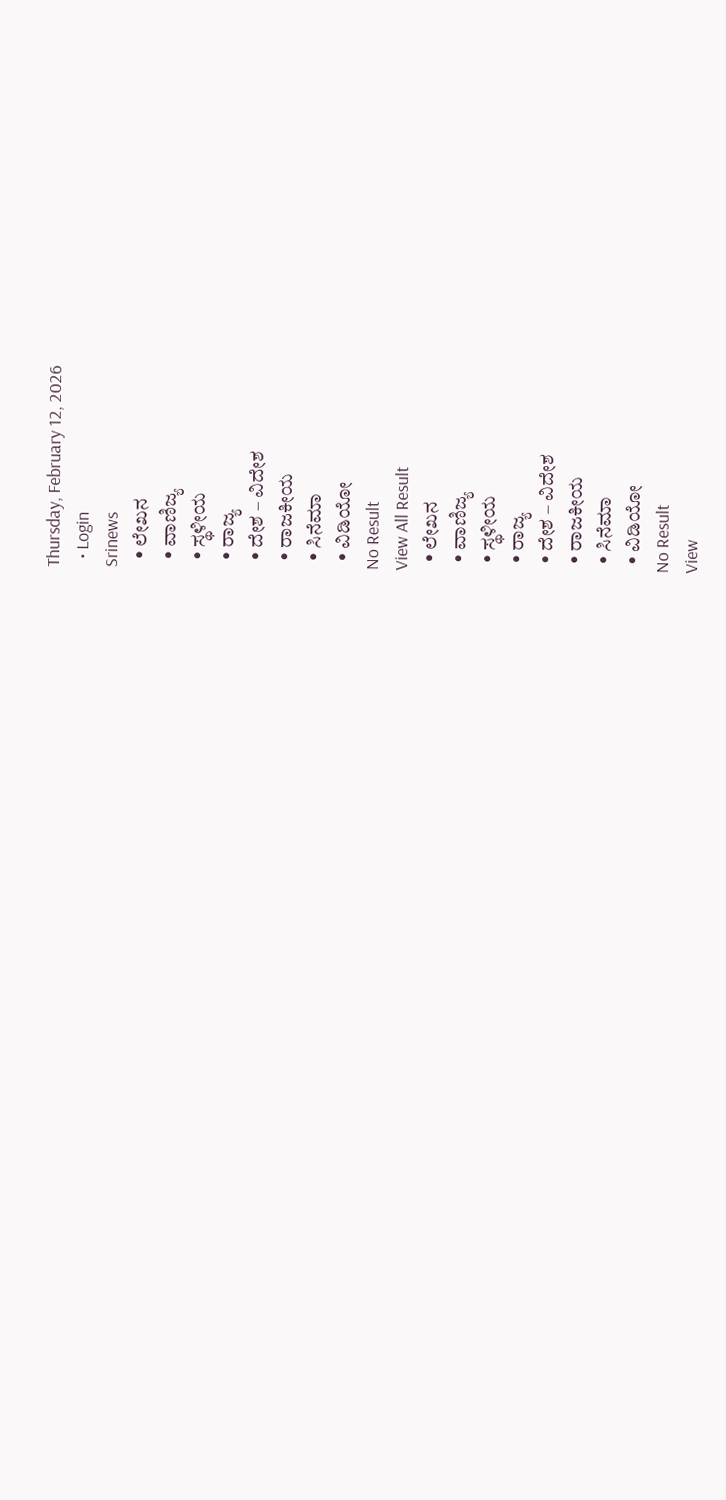Thursday, February 12, 2026
  • Login
Srinews
  • ಲೇಖನ
  • ವಾಣಿಜ್ಯ
  • ಸ್ಥಳೀಯ
  • ರಾಜ್ಯ
  • ದೇಶ – ವಿದೇಶ
  • ರಾಜಕೀಯ
  • ಸಿನೆಮಾ
  • ವಿಡಿಯೋ
No Result
View All Result
  • ಲೇಖನ
  • ವಾಣಿಜ್ಯ
  • ಸ್ಥಳೀಯ
  • ರಾಜ್ಯ
  • ದೇಶ – ವಿದೇಶ
  • ರಾಜಕೀಯ
  • ಸಿನೆಮಾ
  • ವಿಡಿಯೋ
No Result
View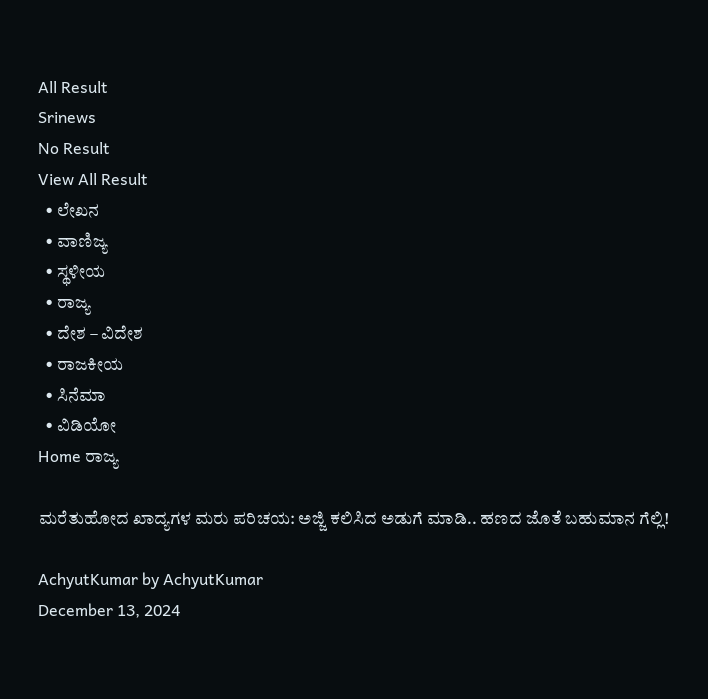All Result
Srinews
No Result
View All Result
  • ಲೇಖನ
  • ವಾಣಿಜ್ಯ
  • ಸ್ಥಳೀಯ
  • ರಾಜ್ಯ
  • ದೇಶ – ವಿದೇಶ
  • ರಾಜಕೀಯ
  • ಸಿನೆಮಾ
  • ವಿಡಿಯೋ
Home ರಾಜ್ಯ

ಮರೆತುಹೋದ ಖಾದ್ಯಗಳ ಮರು ಪರಿಚಯ: ಅಜ್ಜಿ ಕಲಿಸಿದ ಅಡುಗೆ ಮಾಡಿ.. ಹಣದ ಜೊತೆ ಬಹುಮಾನ ಗೆಲ್ಲಿ!

AchyutKumar by AchyutKumar
December 13, 2024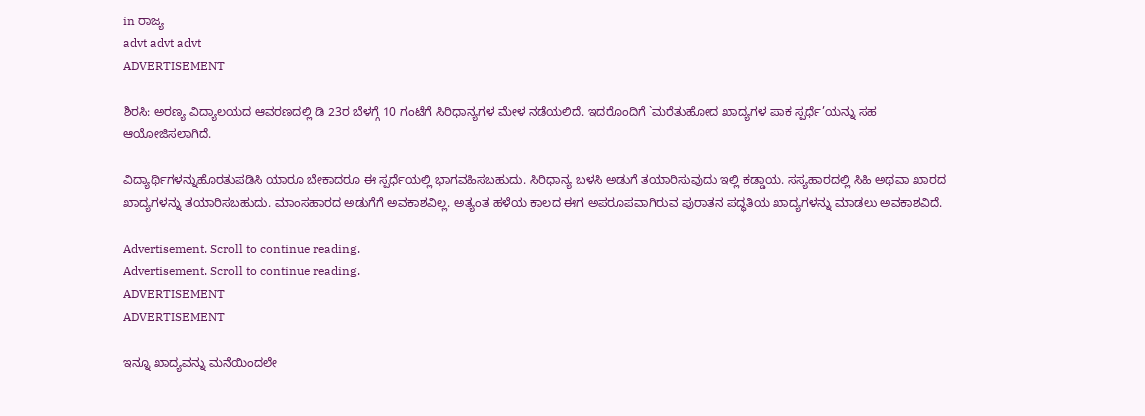in ರಾಜ್ಯ
advt advt advt
ADVERTISEMENT

ಶಿರಸಿ: ಅರಣ್ಯ ವಿದ್ಯಾಲಯದ ಆವರಣದಲ್ಲಿ ಡಿ 23ರ ಬೆಳಗ್ಗೆ 10 ಗಂಟೆಗೆ ಸಿರಿಧಾನ್ಯಗಳ ಮೇಳ ನಡೆಯಲಿದೆ. ಇದರೊಂದಿಗೆ `ಮರೆತುಹೋದ ಖಾದ್ಯಗಳ ಪಾಕ ಸ್ಪರ್ಧೆ’ಯನ್ನು ಸಹ ಆಯೋಜಿಸಲಾಗಿದೆ.

ವಿದ್ಯಾರ್ಥಿಗಳನ್ನುಹೊರತುಪಡಿಸಿ ಯಾರೂ ಬೇಕಾದರೂ ಈ ಸ್ಪರ್ಧೆಯಲ್ಲಿ ಭಾಗವಹಿಸಬಹುದು. ಸಿರಿಧಾನ್ಯ ಬಳಸಿ ಅಡುಗೆ ತಯಾರಿಸುವುದು ಇಲ್ಲಿ ಕಡ್ಡಾಯ. ಸಸ್ಯಹಾರದಲ್ಲಿ ಸಿಹಿ ಅಥವಾ ಖಾರದ ಖಾದ್ಯಗಳನ್ನು ತಯಾರಿಸಬಹುದು. ಮಾಂಸಹಾರದ ಅಡುಗೆಗೆ ಅವಕಾಶವಿಲ್ಲ. ಅತ್ಯಂತ ಹಳೆಯ ಕಾಲದ ಈಗ ಅಪರೂಪವಾಗಿರುವ ಪುರಾತನ ಪದ್ಧತಿಯ ಖಾದ್ಯಗಳನ್ನು ಮಾಡಲು ಅವಕಾಶವಿದೆ.

Advertisement. Scroll to continue reading.
Advertisement. Scroll to continue reading.
ADVERTISEMENT
ADVERTISEMENT

ಇನ್ನೂ ಖಾದ್ಯವನ್ನು ಮನೆಯಿಂದಲೇ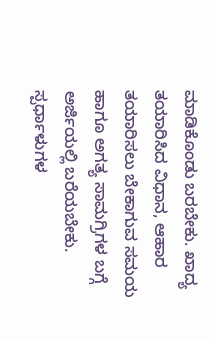ಮಾಡಿಕೊಂಡು ಬರಬೇಕು. ಖಾದ್ಯ ತಯಾರಿಸಿದ ವಿಧಾನ, ಆಹಾರ ತಯಾರಿಸಲು ಬೇಕಾಗುವ ಸಮಯ ಹಾಗೂ ಅಗತ್ಯ ಸಾಮಗ್ರಿಗಳ ಬಗ್ಗೆ ಅರ್ಜಿಯಲ್ಲಿ ಬರೆಯಬೇಕು. ಸ್ಪರ್ಧಾಳುಗಳ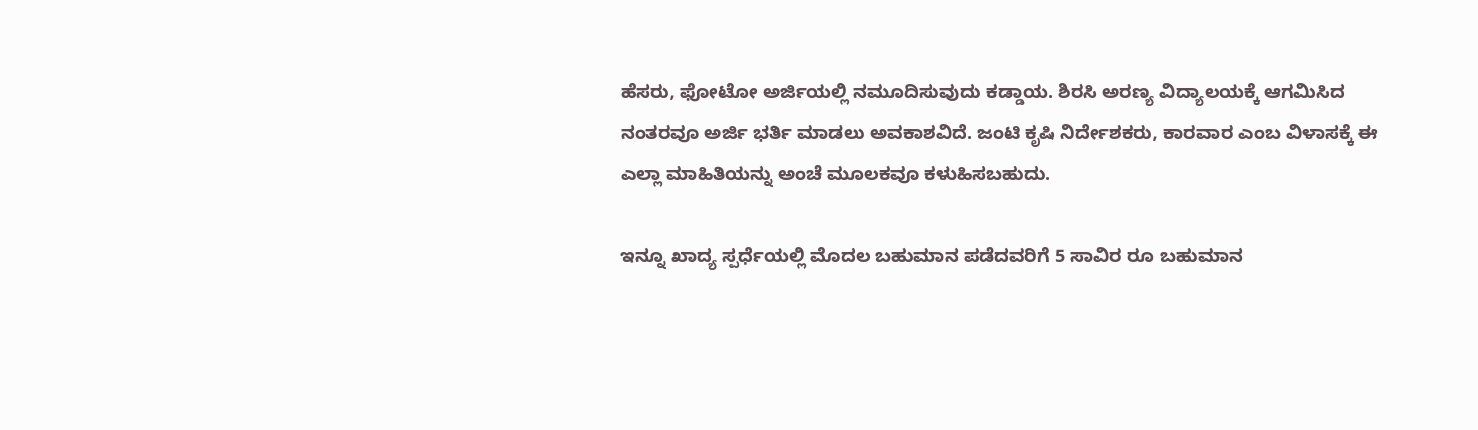ಹೆಸರು, ಫೋಟೋ ಅರ್ಜಿಯಲ್ಲಿ ನಮೂದಿಸುವುದು ಕಡ್ಡಾಯ. ಶಿರಸಿ ಅರಣ್ಯ ವಿದ್ಯಾಲಯಕ್ಕೆ ಆಗಮಿಸಿದ ನಂತರವೂ ಅರ್ಜಿ ಭರ್ತಿ ಮಾಡಲು ಅವಕಾಶವಿದೆ. ಜಂಟಿ ಕೃಷಿ ನಿರ್ದೇಶಕರು, ಕಾರವಾರ ಎಂಬ ವಿಳಾಸಕ್ಕೆ ಈ ಎಲ್ಲಾ ಮಾಹಿತಿಯನ್ನು ಅಂಚೆ ಮೂಲಕವೂ ಕಳುಹಿಸಬಹುದು.

ಇನ್ನೂ ಖಾದ್ಯ ಸ್ಪರ್ಧೆಯಲ್ಲಿ ಮೊದಲ ಬಹುಮಾನ ಪಡೆದವರಿಗೆ 5 ಸಾವಿರ ರೂ ಬಹುಮಾನ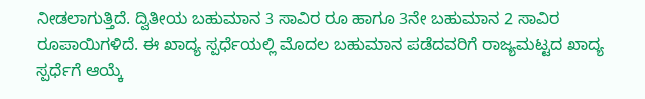ನೀಡಲಾಗುತ್ತಿದೆ. ದ್ವಿತೀಯ ಬಹುಮಾನ 3 ಸಾವಿರ ರೂ ಹಾಗೂ 3ನೇ ಬಹುಮಾನ 2 ಸಾವಿರ ರೂಪಾಯಿಗಳಿದೆ. ಈ ಖಾದ್ಯ ಸ್ಪರ್ಧೆಯಲ್ಲಿ ಮೊದಲ ಬಹುಮಾನ ಪಡೆದವರಿಗೆ ರಾಜ್ಯಮಟ್ಟದ ಖಾದ್ಯ ಸ್ಪರ್ಧೆಗೆ ಆಯ್ಕೆ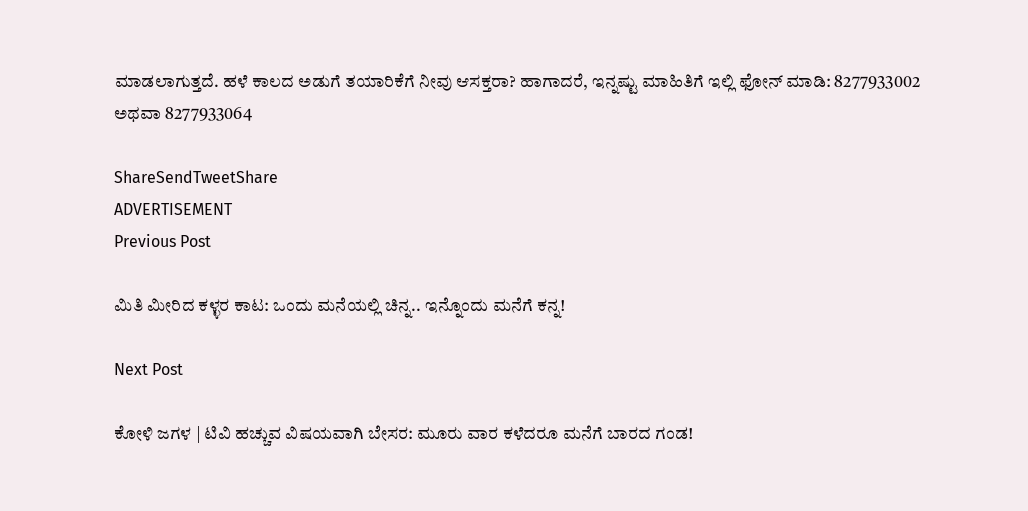ಮಾಡಲಾಗುತ್ತದೆ. ಹಳೆ ಕಾಲದ ಅಡುಗೆ ತಯಾರಿಕೆಗೆ ನೀವು ಆಸಕ್ತರಾ? ಹಾಗಾದರೆ, ಇನ್ನಷ್ಟು ಮಾಹಿತಿಗೆ ಇಲ್ಲಿ ಫೋನ್ ಮಾಡಿ: 8277933002 ಅಥವಾ 8277933064

ShareSendTweetShare
ADVERTISEMENT
Previous Post

ಮಿತಿ ಮೀರಿದ ಕಳ್ಳರ ಕಾಟ: ಒಂದು ಮನೆಯಲ್ಲಿ ಚಿನ್ನ.. ಇನ್ನೊಂದು ಮನೆಗೆ ಕನ್ನ!

Next Post

ಕೋಳಿ ಜಗಳ | ಟಿವಿ ಹಚ್ಚುವ ವಿಷಯವಾಗಿ ಬೇಸರ: ಮೂರು ವಾರ ಕಳೆದರೂ ಮನೆಗೆ ಬಾರದ ಗಂಡ!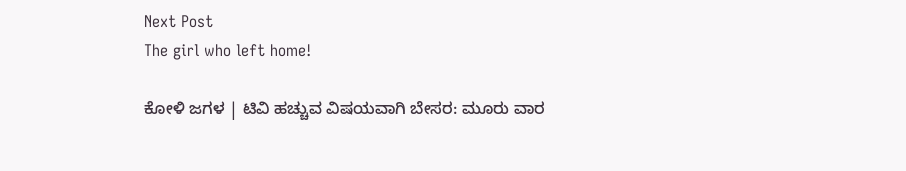Next Post
The girl who left home!

ಕೋಳಿ ಜಗಳ | ಟಿವಿ ಹಚ್ಚುವ ವಿಷಯವಾಗಿ ಬೇಸರ: ಮೂರು ವಾರ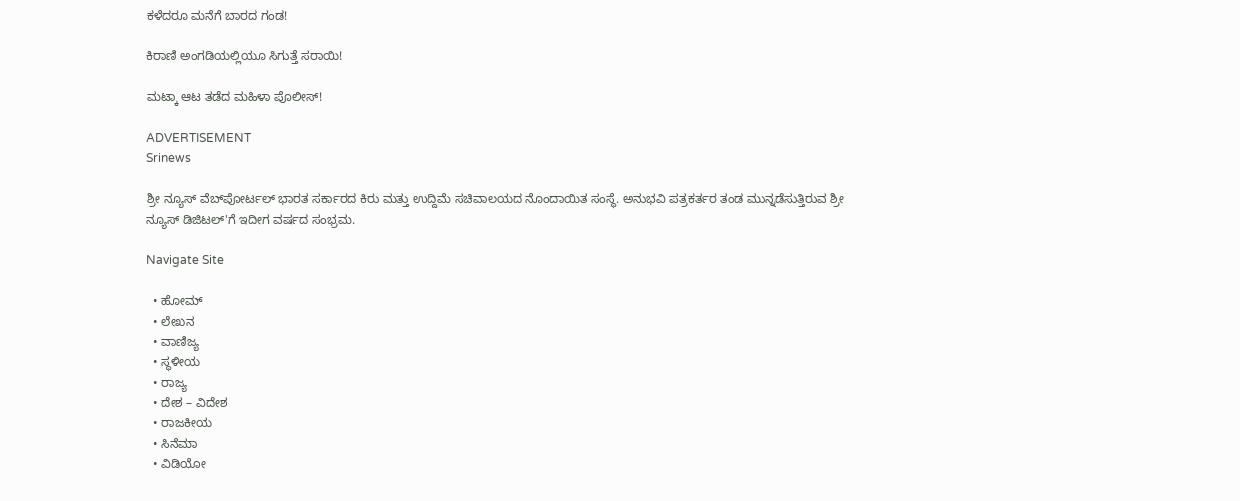ಕಳೆದರೂ ಮನೆಗೆ ಬಾರದ ಗಂಡ!

ಕಿರಾಣಿ ಅಂಗಡಿಯಲ್ಲಿಯೂ ಸಿಗುತ್ತೆ ಸರಾಯಿ!

ಮಟ್ಕಾ ಆಟ ತಡೆದ ಮಹಿಳಾ ಪೊಲೀಸ್!

ADVERTISEMENT
Srinews

ಶ್ರೀ ನ್ಯೂಸ್ ವೆಬ್‌ಪೋರ್ಟಲ್ ಭಾರತ ಸರ್ಕಾರದ ಕಿರು ಮತ್ತು ಉದ್ದಿಮೆ ಸಚಿವಾಲಯದ ನೊಂದಾಯಿತ ಸಂಸ್ಥೆ. ಅನುಭವಿ ಪತ್ರಕರ್ತರ ತಂಡ ಮುನ್ನಡೆಸುತ್ತಿರುವ ಶ್ರೀ ನ್ಯೂಸ್ ಡಿಜಿಟಲ್'ಗೆ ಇದೀಗ ವರ್ಷದ ಸಂಭ್ರಮ.

Navigate Site

  • ಹೋಮ್
  • ಲೇಖನ
  • ವಾಣಿಜ್ಯ
  • ಸ್ಥಳೀಯ
  • ರಾಜ್ಯ
  • ದೇಶ – ವಿದೇಶ
  • ರಾಜಕೀಯ
  • ಸಿನೆಮಾ
  • ವಿಡಿಯೋ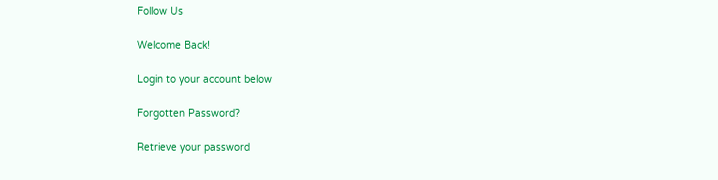Follow Us

Welcome Back!

Login to your account below

Forgotten Password?

Retrieve your password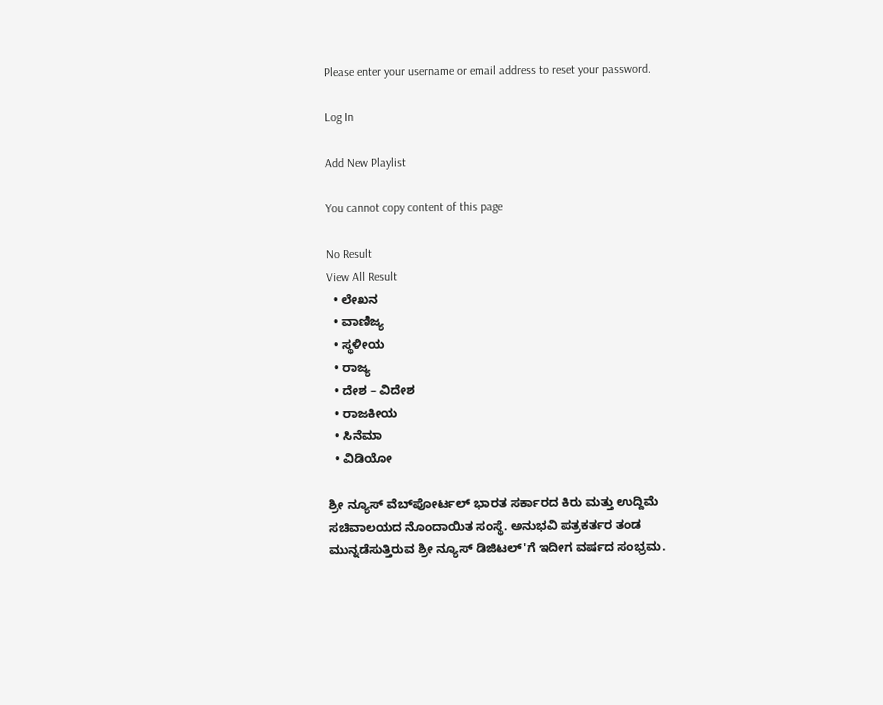Please enter your username or email address to reset your password.

Log In

Add New Playlist

You cannot copy content of this page

No Result
View All Result
  • ಲೇಖನ
  • ವಾಣಿಜ್ಯ
  • ಸ್ಥಳೀಯ
  • ರಾಜ್ಯ
  • ದೇಶ – ವಿದೇಶ
  • ರಾಜಕೀಯ
  • ಸಿನೆಮಾ
  • ವಿಡಿಯೋ

ಶ್ರೀ ನ್ಯೂಸ್ ವೆಬ್‌ಪೋರ್ಟಲ್ ಭಾರತ ಸರ್ಕಾರದ ಕಿರು ಮತ್ತು ಉದ್ದಿಮೆ ಸಚಿವಾಲಯದ ನೊಂದಾಯಿತ ಸಂಸ್ಥೆ. ಅನುಭವಿ ಪತ್ರಕರ್ತರ ತಂಡ ಮುನ್ನಡೆಸುತ್ತಿರುವ ಶ್ರೀ ನ್ಯೂಸ್ ಡಿಜಿಟಲ್'ಗೆ ಇದೀಗ ವರ್ಷದ ಸಂಭ್ರಮ.